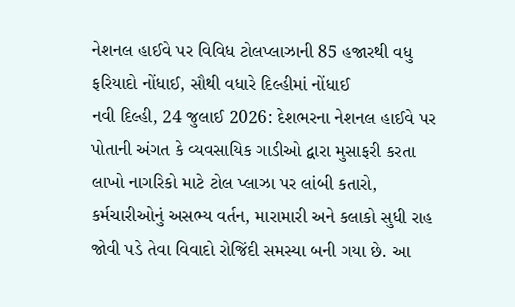નેશનલ હાઈવે પર વિવિધ ટોલપ્લાઝાની 85 હજારથી વધુ ફરિયાદો નોંધાઈ, સૌથી વધારે દિલ્હીમાં નોંધાઈ
નવી દિલ્હી, 24 જુલાઈ 2026: દેશભરના નેશનલ હાઈવે પર પોતાની અંગત કે વ્યવસાયિક ગાડીઓ દ્વારા મુસાફરી કરતા લાખો નાગરિકો માટે ટોલ પ્લાઝા પર લાંબી કતારો, કર્મચારીઓનું અસભ્ય વર્તન, મારામારી અને કલાકો સુધી રાહ જોવી પડે તેવા વિવાદો રોજિંદી સમસ્યા બની ગયા છે. આ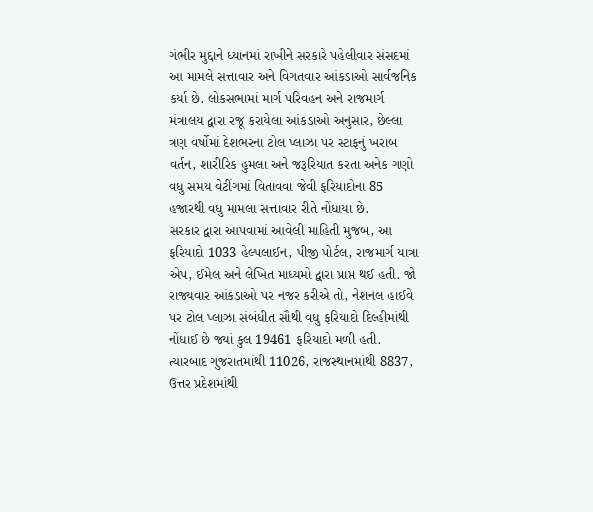ગંભીર મુદ્દાને ધ્યાનમાં રાખીને સરકારે પહેલીવાર સંસદમાં આ મામલે સત્તાવાર અને વિગતવાર આંકડાઓ સાર્વજનિક કર્યા છે. લોકસભામાં માર્ગ પરિવહન અને રાજમાર્ગ મંત્રાલય દ્વારા રજૂ કરાયેલા આંકડાઓ અનુસાર, છેલ્લા ત્રણ વર્ષોમાં દેશભરના ટોલ પ્લાઝા પર સ્ટાફનું ખરાબ વર્તન, શારીરિક હુમલા અને જરૂરિયાત કરતા અનેક ગણો વધુ સમય વેટીંગમાં વિતાવવા જેવી ફરિયાદોના 85 હજારથી વધુ મામલા સત્તાવાર રીતે નોંધાયા છે.
સરકાર દ્વારા આપવામાં આવેલી માહિતી મુજબ, આ ફરિયાદો 1033 હેલ્પલાઈન, પીજી પોર્ટલ, રાજમાર્ગ યાત્રા એપ, ઈમેલ અને લેખિત માધ્યમો દ્વારા પ્રાપ્ત થઈ હતી. જો રાજ્યવાર આંકડાઓ પર નજર કરીએ તો, નેશનલ હાઈવે પર ટોલ પ્લાઝા સંબંધીત સૌથી વધુ ફરિયાદો દિલ્હીમાંથી નોંધાઈ છે જ્યાં કુલ 19461 ફરિયાદો મળી હતી. ત્યારબાદ ગુજરાતમાંથી 11026, રાજસ્થાનમાંથી 8837, ઉત્તર પ્રદેશમાંથી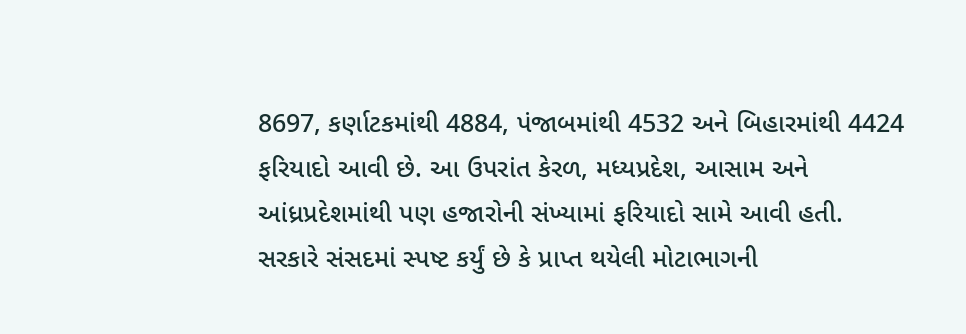8697, કર્ણાટકમાંથી 4884, પંજાબમાંથી 4532 અને બિહારમાંથી 4424 ફરિયાદો આવી છે. આ ઉપરાંત કેરળ, મધ્યપ્રદેશ, આસામ અને આંધ્રપ્રદેશમાંથી પણ હજારોની સંખ્યામાં ફરિયાદો સામે આવી હતી.
સરકારે સંસદમાં સ્પષ્ટ કર્યું છે કે પ્રાપ્ત થયેલી મોટાભાગની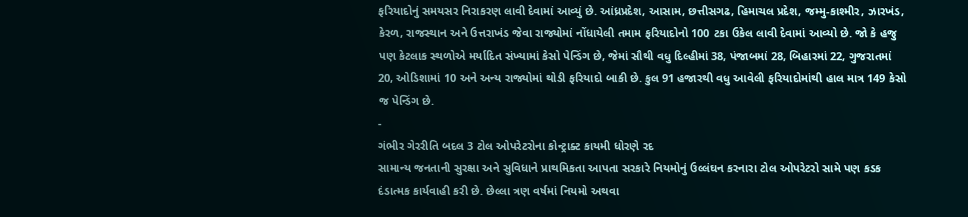ફરિયાદોનું સમયસર નિરાકરણ લાવી દેવામાં આવ્યું છે. આંધ્રપ્રદેશ, આસામ, છત્તીસગઢ, હિમાચલ પ્રદેશ, જમ્મુ-કાશ્મીર, ઝારખંડ, કેરળ, રાજસ્થાન અને ઉત્તરાખંડ જેવા રાજ્યોમાં નોંધાયેલી તમામ ફરિયાદોનો 100 ટકા ઉકેલ લાવી દેવામાં આવ્યો છે. જો કે હજુ પણ કેટલાક સ્થળોએ મર્યાદિત સંખ્યામાં કેસો પેન્ડિંગ છે, જેમાં સૌથી વધુ દિલ્હીમાં 38, પંજાબમાં 28, બિહારમાં 22, ગુજરાતમાં 20, ઓડિશામાં 10 અને અન્ય રાજ્યોમાં થોડી ફરિયાદો બાકી છે. કુલ 91 હજારથી વધુ આવેલી ફરિયાદોમાંથી હાલ માત્ર 149 કેસો જ પેન્ડિંગ છે.
-
ગંભીર ગેરરીતિ બદલ 3 ટોલ ઓપરેટરોના કોન્ટ્રાક્ટ કાયમી ધોરણે રદ
સામાન્ય જનતાની સુરક્ષા અને સુવિધાને પ્રાથમિકતા આપતા સરકારે નિયમોનું ઉલ્લંઘન કરનારા ટોલ ઓપરેટરો સામે પણ કડક દંડાત્મક કાર્યવાહી કરી છે. છેલ્લા ત્રણ વર્ષમાં નિયમો અથવા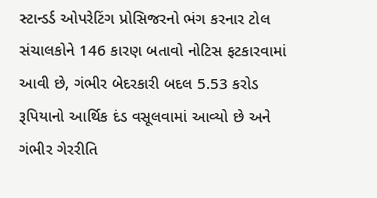સ્ટાન્ડર્ડ ઓપરેટિંગ પ્રોસિજરનો ભંગ કરનાર ટોલ સંચાલકોને 146 કારણ બતાવો નોટિસ ફટકારવામાં આવી છે, ગંભીર બેદરકારી બદલ 5.53 કરોડ રૂપિયાનો આર્થિક દંડ વસૂલવામાં આવ્યો છે અને ગંભીર ગેરરીતિ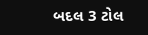બદલ 3 ટોલ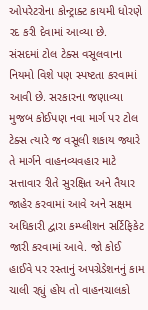ઓપરેટરોના કોન્ટ્રાક્ટ કાયમી ધોરણે રદ કરી દેવામાં આવ્યા છે.
સંસદમાં ટોલ ટેક્સ વસૂલવાના નિયમો વિશે પણ સ્પષ્ટતા કરવામાં આવી છે. સરકારના જણાવ્યા મુજબ કોઈપણ નવા માર્ગ પર ટોલ ટેક્સ ત્યારે જ વસૂલી શકાય જ્યારે તે માર્ગને વાહનવ્યવહાર માટે સત્તાવાર રીતે સુરક્ષિત અને તૈયાર જાહેર કરવામાં આવે અને સક્ષમ અધિકારી દ્વારા કમ્પ્લીશન સર્ટિફિકેટ જારી કરવામાં આવે. જો કોઈ હાઈવે પર રસ્તાનું અપગ્રેડેશનનું કામ ચાલી રહ્યું હોય તો વાહનચાલકો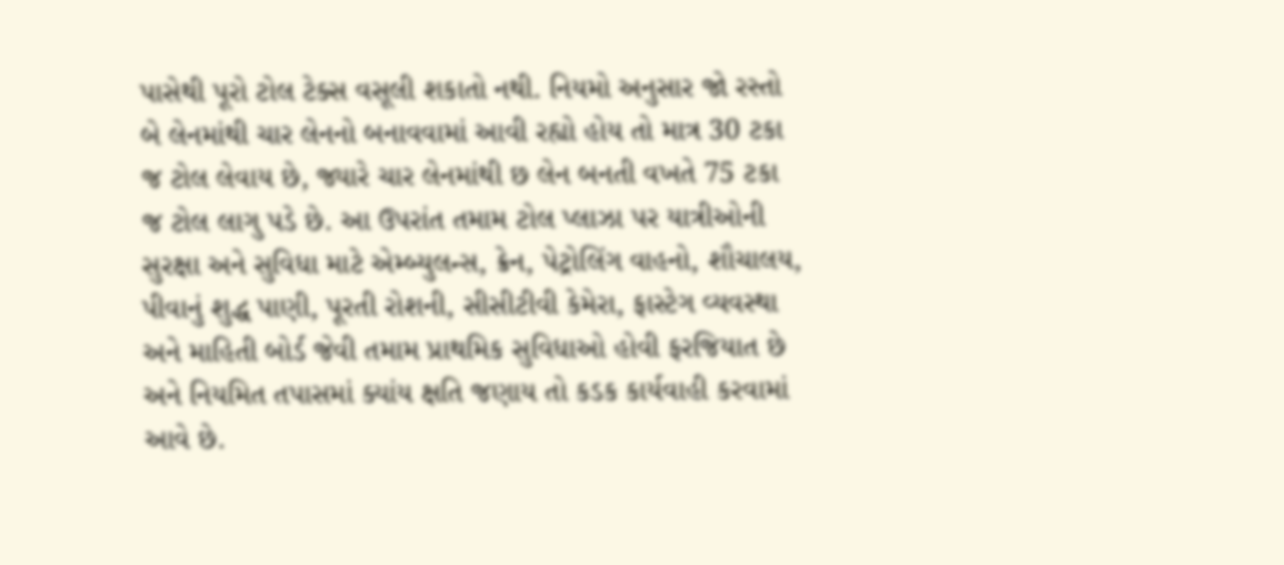પાસેથી પૂરો ટોલ ટેક્સ વસૂલી શકાતો નથી. નિયમો અનુસાર જો રસ્તો બે લેનમાંથી ચાર લેનનો બનાવવામાં આવી રહ્યો હોય તો માત્ર 30 ટકા જ ટોલ લેવાય છે, જ્યારે ચાર લેનમાંથી છ લેન બનતી વખતે 75 ટકા જ ટોલ લાગુ પડે છે. આ ઉપરાંત તમામ ટોલ પ્લાઝા પર યાત્રીઓની સુરક્ષા અને સુવિધા માટે એમ્બ્યુલન્સ, ક્રેન, પેટ્રોલિંગ વાહનો, શૌચાલય, પીવાનું શુદ્ધ પાણી, પૂરતી રોશની, સીસીટીવી કેમેરા, ફાસ્ટેગ વ્યવસ્થા અને માહિતી બોર્ડ જેવી તમામ પ્રાથમિક સુવિધાઓ હોવી ફરજિયાત છે અને નિયમિત તપાસમાં ક્યાંય ક્ષતિ જણાય તો કડક કાર્યવાહી કરવામાં આવે છે.